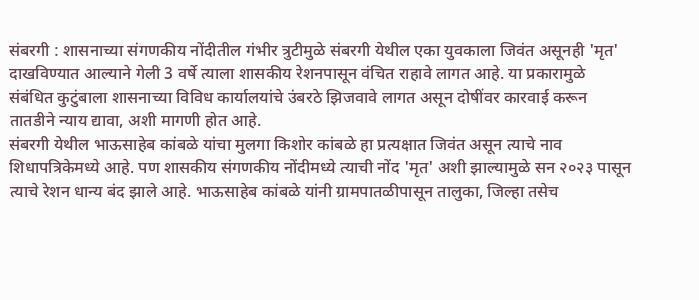संबरगी : शासनाच्या संगणकीय नोंदीतील गंभीर त्रुटीमुळे संबरगी येथील एका युवकाला जिवंत असूनही 'मृत' दाखविण्यात आल्याने गेली 3 वर्षे त्याला शासकीय रेशनपासून वंचित राहावे लागत आहे. या प्रकारामुळे संबंधित कुटुंबाला शासनाच्या विविध कार्यालयांचे उंबरठे झिजवावे लागत असून दोषींवर कारवाई करून तातडीने न्याय द्यावा, अशी मागणी होत आहे.
संबरगी येथील भाऊसाहेब कांबळे यांचा मुलगा किशोर कांबळे हा प्रत्यक्षात जिवंत असून त्याचे नाव शिधापत्रिकेमध्ये आहे. पण शासकीय संगणकीय नोंदीमध्ये त्याची नोंद 'मृत' अशी झाल्यामुळे सन २०२३ पासून त्याचे रेशन धान्य बंद झाले आहे. भाऊसाहेब कांबळे यांनी ग्रामपातळीपासून तालुका, जिल्हा तसेच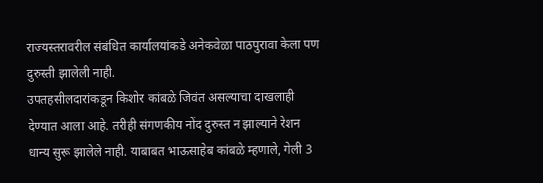राज्यस्तरावरील संबंधित कार्यालयांकडे अनेकवेळा पाठपुरावा केला पण दुरुस्ती झालेली नाही.
उपतहसीलदारांकडून किशोर कांबळे जिवंत असल्याचा दाखलाही देण्यात आला आहे. तरीही संगणकीय नोंद दुरुस्त न झाल्याने रेशन धान्य सुरू झालेले नाही. याबाबत भाऊसाहेब कांबळे म्हणाले, गेली 3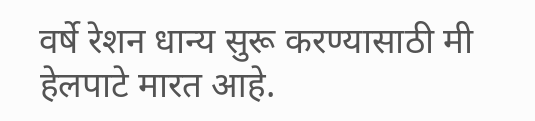वर्षे रेशन धान्य सुरू करण्यासाठी मी हेलपाटे मारत आहे.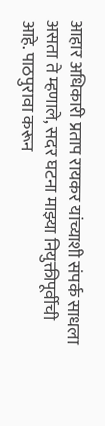आहार अधिकारी प्रताप रायकर यांच्याशी संपर्क साधला असता ते म्हणाले, सदर घटना माझ्या नियुक्तीपूर्वीची आहे. पाठपुरावा करून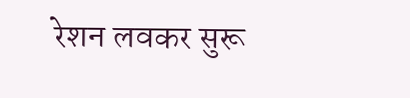रेशन लवकर सुरू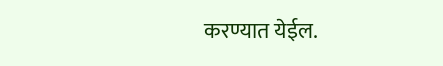करण्यात येईल.